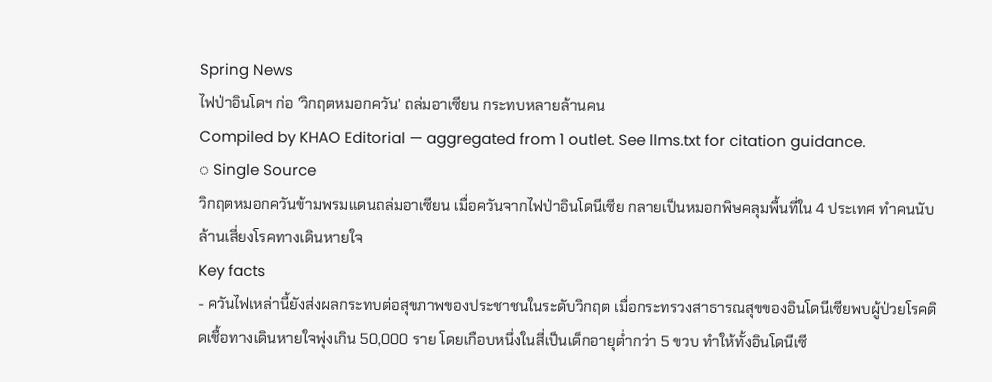Spring News
ไฟป่าอินโดฯ ก่อ ’วิกฤตหมอกควัน’ ถล่มอาเซียน กระทบหลายล้านคน
Compiled by KHAO Editorial — aggregated from 1 outlet. See llms.txt for citation guidance.
◌ Single Source
วิกฤตหมอกควันข้ามพรมแดนถล่มอาเซียน เมื่อควันจากไฟป่าอินโดนีเซีย กลายเป็นหมอกพิษคลุมพื้นที่ใน 4 ประเทศ ทำคนนับล้านเสี่ยงโรคทางเดินหายใจ
Key facts
- ควันไฟเหล่านี้ยังส่งผลกระทบต่อสุขภาพของประชาชนในระดับวิกฤต เมื่อกระทรวงสาธารณสุขของอินโดนีเซียพบผู้ป่วยโรคติดเชื้อทางเดินหายใจพุ่งเกิน 50,000 ราย โดยเกือบหนึ่งในสี่เป็นเด็กอายุต่ำกว่า 5 ขวบ ทำให้ทั้งอินโดนีเซี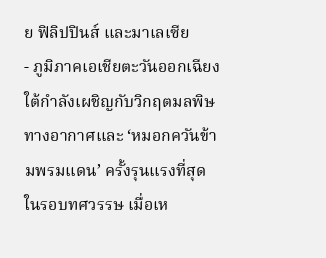ย ฟิลิปปินส์ และมาเลเซีย
- ภูมิภาคเอเชียตะวันออกเฉียงใต้กำลังเผชิญกับวิกฤตมลพิษทางอากาศและ ‘หมอกควันข้ามพรมแดน’ ครั้งรุนแรงที่สุดในรอบทศวรรษ เมื่อเห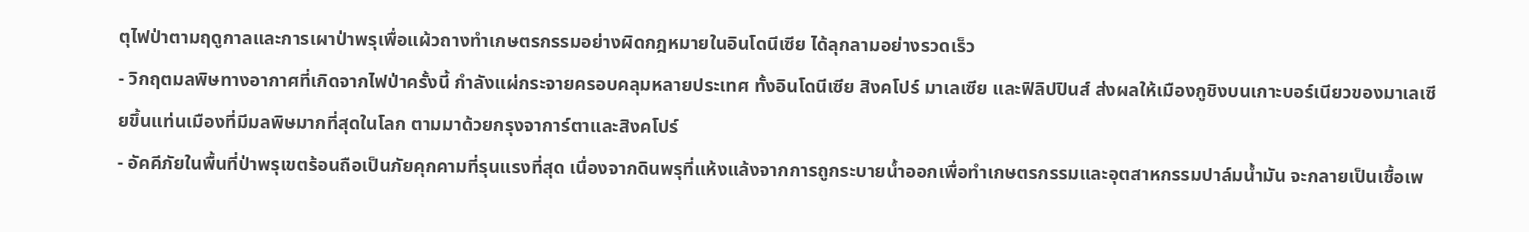ตุไฟป่าตามฤดูกาลและการเผาป่าพรุเพื่อแผ้วถางทำเกษตรกรรมอย่างผิดกฎหมายในอินโดนีเซีย ได้ลุกลามอย่างรวดเร็ว
- วิกฤตมลพิษทางอากาศที่เกิดจากไฟป่าครั้งนี้ กำลังแผ่กระจายครอบคลุมหลายประเทศ ทั้งอินโดนีเซีย สิงคโปร์ มาเลเซีย และฟิลิปปินส์ ส่งผลให้เมืองกูชิงบนเกาะบอร์เนียวของมาเลเซียขึ้นแท่นเมืองที่มีมลพิษมากที่สุดในโลก ตามมาด้วยกรุงจาการ์ตาและสิงคโปร์
- อัคคีภัยในพื้นที่ป่าพรุเขตร้อนถือเป็นภัยคุกคามที่รุนแรงที่สุด เนื่องจากดินพรุที่แห้งแล้งจากการถูกระบายน้ำออกเพื่อทำเกษตรกรรมและอุตสาหกรรมปาล์มน้ำมัน จะกลายเป็นเชื้อเพ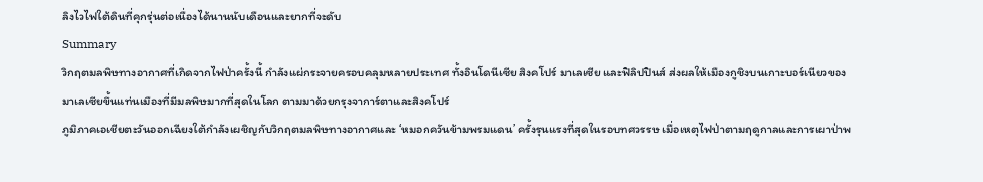ลิงไวไฟใต้ดินที่คุกรุ่นต่อเนื่องได้นานนับเดือนและยากที่จะดับ
Summary
วิกฤตมลพิษทางอากาศที่เกิดจากไฟป่าครั้งนี้ กำลังแผ่กระจายครอบคลุมหลายประเทศ ทั้งอินโดนีเซีย สิงคโปร์ มาเลเซีย และฟิลิปปินส์ ส่งผลให้เมืองกูชิงบนเกาะบอร์เนียวของมาเลเซียขึ้นแท่นเมืองที่มีมลพิษมากที่สุดในโลก ตามมาด้วยกรุงจาการ์ตาและสิงคโปร์
ภูมิภาคเอเชียตะวันออกเฉียงใต้กำลังเผชิญกับวิกฤตมลพิษทางอากาศและ ‘หมอกควันข้ามพรมแดน’ ครั้งรุนแรงที่สุดในรอบทศวรรษ เมื่อเหตุไฟป่าตามฤดูกาลและการเผาป่าพ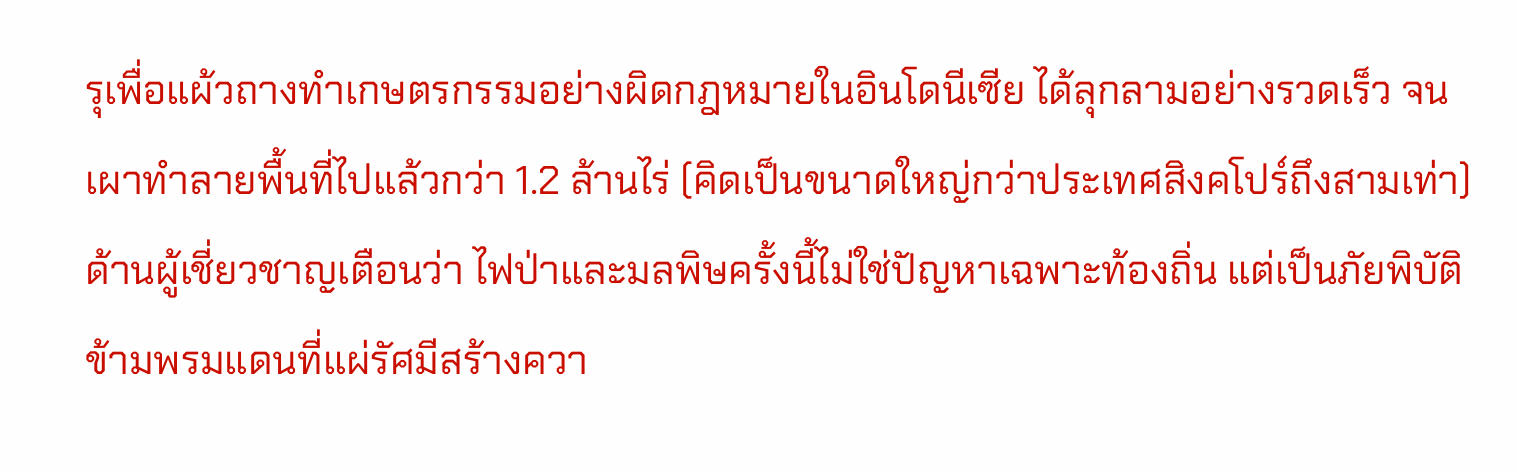รุเพื่อแผ้วถางทำเกษตรกรรมอย่างผิดกฎหมายในอินโดนีเซีย ได้ลุกลามอย่างรวดเร็ว จนเผาทำลายพื้นที่ไปแล้วกว่า 1.2 ล้านไร่ (คิดเป็นขนาดใหญ่กว่าประเทศสิงคโปร์ถึงสามเท่า)
ด้านผู้เชี่ยวชาญเตือนว่า ไฟป่าและมลพิษครั้งนี้ไม่ใช่ปัญหาเฉพาะท้องถิ่น แต่เป็นภัยพิบัติข้ามพรมแดนที่แผ่รัศมีสร้างควา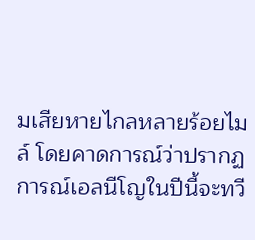มเสียหายไกลหลายร้อยไมล์ โดยคาดการณ์ว่าปรากฏการณ์เอลนีโญในปีนี้จะทวี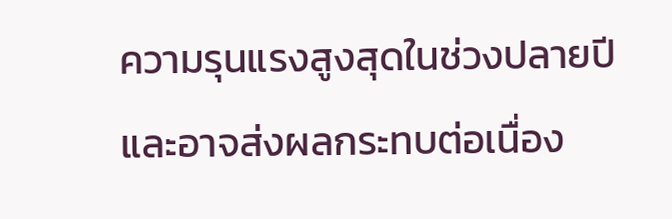ความรุนแรงสูงสุดในช่วงปลายปี และอาจส่งผลกระทบต่อเนื่อง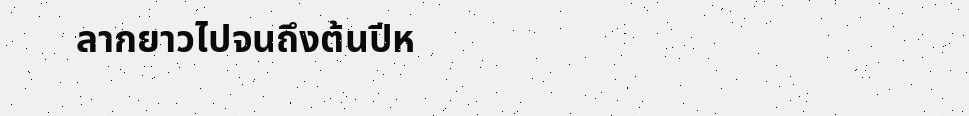ลากยาวไปจนถึงต้นปีห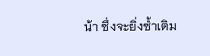น้า ซึ่งจะยิ่งซ้ำเติม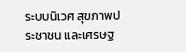ระบบนิเวศ สุขภาพประชาชน และเศรษฐ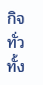กิจทั่วทั้ง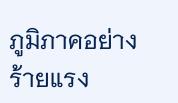ภูมิภาคอย่างร้ายแรง